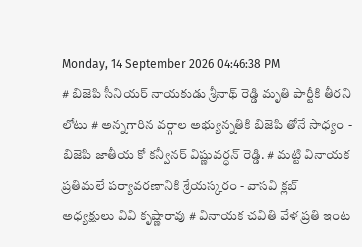Monday, 14 September 2026 04:46:38 PM
# బిజెపి సీనియర్ నాయకుడు శ్రీనాథ్ రెడ్డి మృతి పార్టీకి తీరని లోటు # అన్నగారిన వర్గాల అభ్యున్నతికి బిజెపి తోనే సాధ్యం - బిజెపి జాతీయ కో కన్వీనర్ విష్ణువర్ధన్ రెడ్డి. # మట్టి వినాయక ప్రతిమలే పర్యావరణానికి శ్రేయస్కరం - వాసవి క్లబ్ అధ్యక్షులు వివి కృష్ణారావు # వినాయక చవితి వేళ ప్రతి ఇంట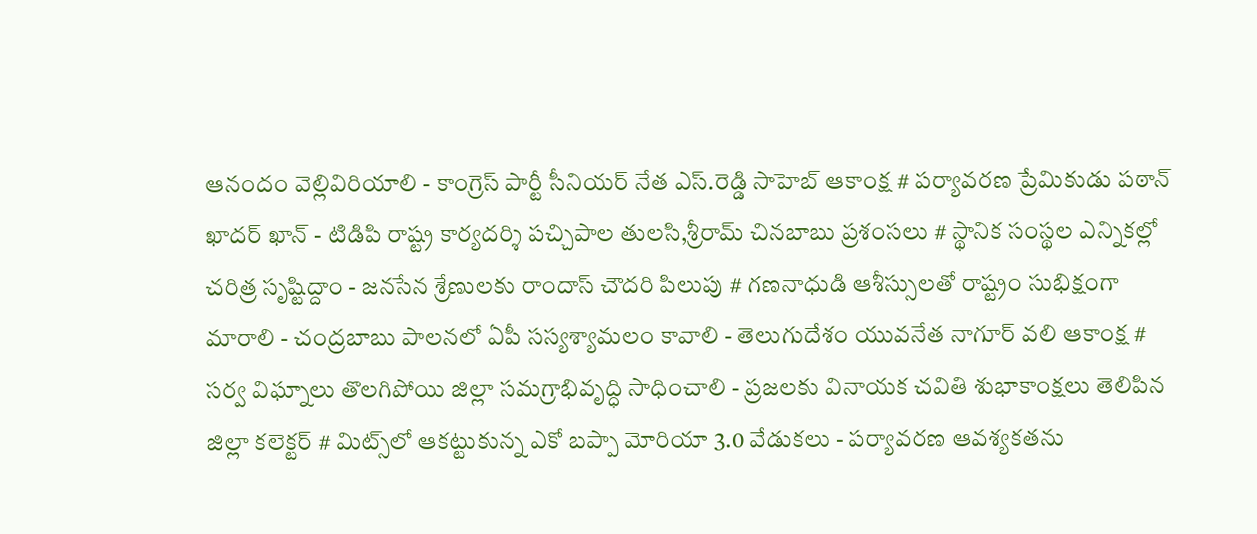ఆనందం వెల్లివిరియాలి - కాంగ్రెస్ పార్టీ సీనియర్ నేత ఎస్.రెడ్డి సాహెబ్ ఆకాంక్ష # పర్యావరణ ప్రేమికుడు పఠాన్ ఖాదర్ ఖాన్ - టిడిపి రాష్ట్ర కార్యదర్శి పచ్చిపాల తులసి,శ్రీరామ్ చినబాబు ప్రశంసలు # స్థానిక సంస్థల ఎన్నికల్లో చరిత్ర సృష్టిద్దాం - జనసేన శ్రేణులకు రాందాస్ చౌదరి పిలుపు # గణనాధుడి ఆశీస్సులతో రాష్ట్రం సుభిక్షంగా మారాలి - చంద్రబాబు పాలనలో ఏపీ సస్యశ్యామలం కావాలి - తెలుగుదేశం యువనేత నాగూర్ వలి ఆకాంక్ష # సర్వ విఘ్నాలు తొలగిపోయి జిల్లా సమగ్రాభివృద్ధి సాధించాలి - ప్రజలకు వినాయక చవితి శుభాకాంక్షలు తెలిపిన జిల్లా కలెక్టర్ # మిట్స్‌లో ఆకట్టుకున్న ఎకో బప్పా మోరియా 3.0 వేడుకలు - పర్యావరణ ఆవశ్యకతను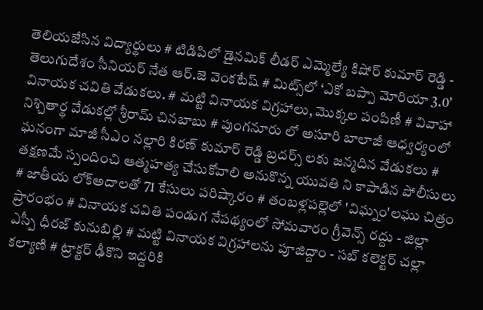తెలియజేసిన విద్యార్థులు # టిడిపిలో డైనమిక్ లీడర్ ఎమ్మెల్యే కిషోర్ కుమార్ రెడ్డి - తెలుగుదేశం సీనియర్ నేత ఆర్.జె వెంకటేష్ # మిట్స్‌లో ‘ఎకో బప్పా మోరియా 3.0’ వినాయక చవితి వేడుకలు. # మట్టి వినాయక విగ్రహాలు, మొక్కల పంపిణీ # వివాహా నిశ్చితార్థ వేడుకల్లో శ్రీరామ్ చినబాబు # పుంగనూరు లో అసూరి బాలాజీ ఆధ్వర్యంలో ఘనంగా మాజీ సీఎం నల్లారి కిరణ్ కుమార్ రెడ్డి బ్రదర్స్ లకు జన్మదిన వేడుకలు # తక్షణమే స్పందించి ఆత్మహత్య చేసుకోవాలి అనుకొన్న యువతి ని కాపాడిన పోలీసులు # జాతీయ లోక్అదాలతో 71 కేసులు పరిష్కారం # తంబళ్లపల్లెలో 'విఘ్నం'లఘు చిత్రం ప్రారంభం # వినాయక చవితి పండుగ నేపథ్యంలో సోమవారం గ్రీవెన్స్ రద్దు - జిల్లా ఎస్పీ ధీరజ్ కునుబిల్లి # మట్టి వినాయక విగ్రహాలను పూజిద్దాం - సబ్ కలెక్టర్ చల్లా కల్యాణి # ట్రాక్టర్ ఢీకొని ఇద్దరికి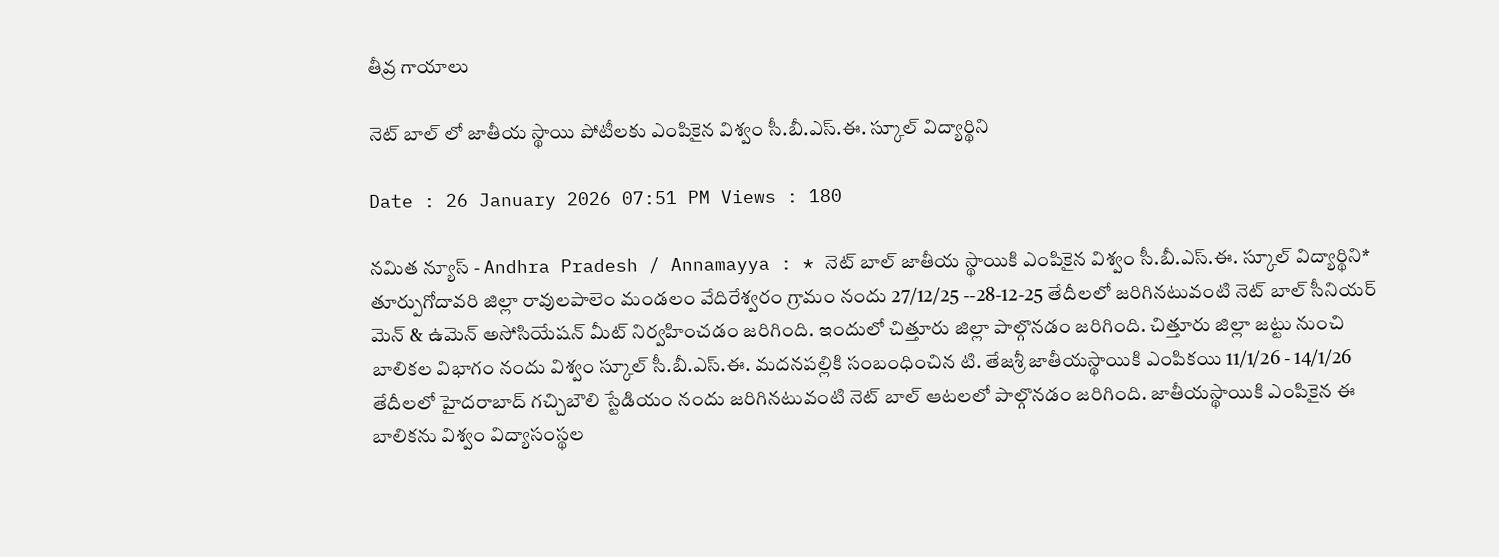తీవ్ర గాయాలు

నెట్ బాల్ లో జాతీయ స్థాయి పోటీలకు ఎంపికైన విశ్వం సీ.బీ.ఎస్.ఈ. స్కూల్ విద్యార్థిని

Date : 26 January 2026 07:51 PM Views : 180

నమిత న్యూస్ - Andhra Pradesh / Annamayya : * నెట్ బాల్ జాతీయ స్థాయికి ఎంపికైన విశ్వం సీ.బీ.ఎస్.ఈ. స్కూల్ విద్యార్థిని* తూర్పుగోదావరి జిల్లా రావులపాలెం మండలం వేదిరేశ్వరం గ్రామం నందు 27/12/25 --28-12-25 తేదీలలో జరిగినటువంటి నెట్ బాల్ సీనియర్ మెన్ & ఉమెన్ అసోసియేషన్ మీట్ నిర్వహించడం జరిగింది. ఇందులో చిత్తూరు జిల్లా పాల్గొనడం జరిగింది. చిత్తూరు జిల్లా జట్టు నుంచి బాలికల విభాగం నందు విశ్వం స్కూల్ సీ.బీ.ఎస్.ఈ. మదనపల్లికి సంబంధించిన టి. తేజశ్రీ జాతీయస్థాయికి ఎంపికయి 11/1/26 - 14/1/26 తేదీలలో హైదరాబాద్ గచ్చిబౌలి స్టేడియం నందు జరిగినటువంటి నెట్ బాల్ ఆటలలో పాల్గొనడం జరిగింది. జాతీయస్థాయికి ఎంపికైన ఈ బాలికను విశ్వం విద్యాసంస్థల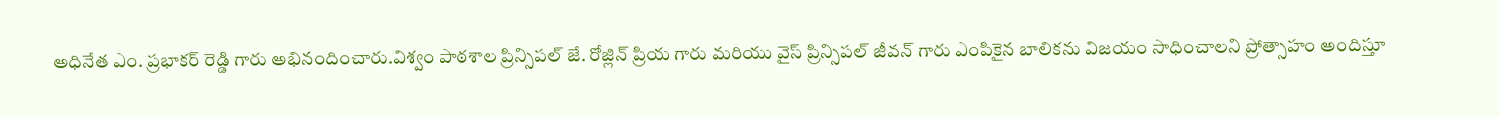అధినేత ఎం. ప్రభాకర్ రెడ్డి గారు అభినందించారు.విశ్వం పాఠశాల ప్రిన్సిపల్ జే. రోజ్లిన్ ప్రియ గారు మరియు వైస్ ప్రిన్సిపల్ జీవన్ గారు ఎంపికైన బాలికను విజయం సాధించాలని ప్రోత్సాహం అందిస్తూ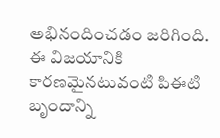అభినందించడం జరిగింది. ఈ విజయానికి కారణమైనటువంటి పిఈటి బృందాన్ని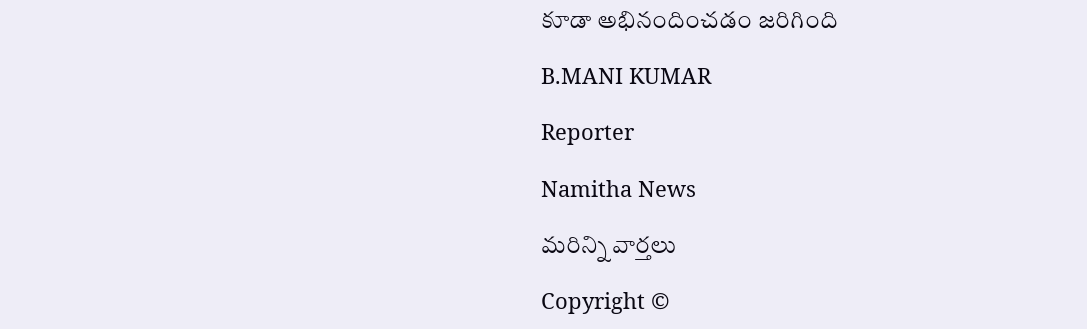కూడా అభినందించడం జరిగింది

B.MANI KUMAR

Reporter

Namitha News

మరిన్ని వార్తలు

Copyright ©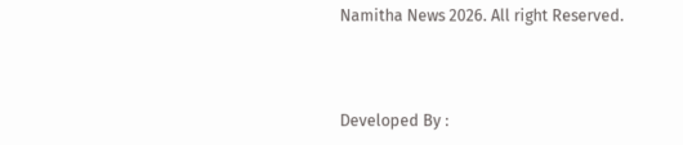Namitha News 2026. All right Reserved.



Developed By :